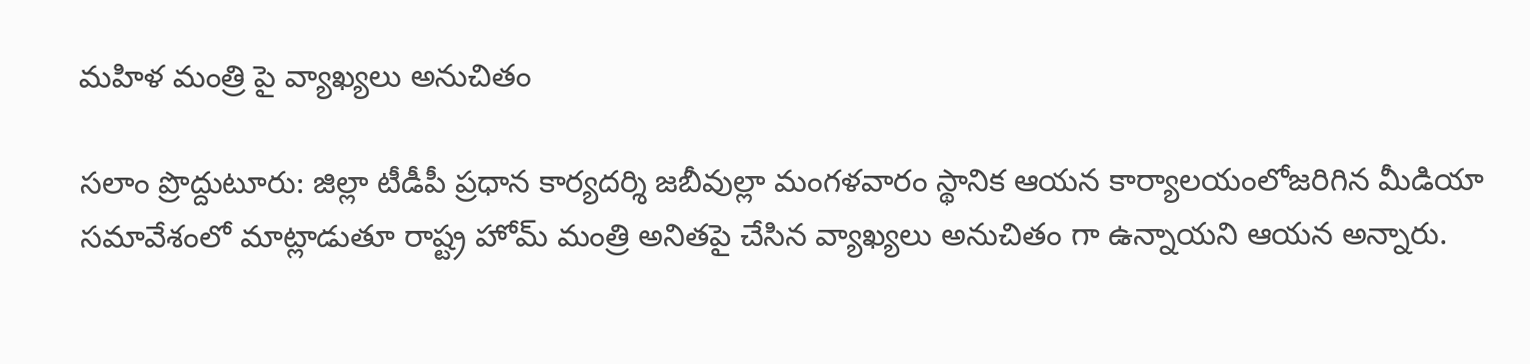మహిళ మంత్రి పై వ్యాఖ్యలు అనుచితం

సలాం ప్రొద్దుటూరు: జిల్లా టీడీపీ ప్రధాన కార్యదర్శి జబీవుల్లా మంగళవారం స్థానిక ఆయన కార్యాలయంలోజరిగిన మీడియా సమావేశంలో మాట్లాడుతూ రాష్ట్ర హోమ్ మంత్రి అనితపై చేసిన వ్యాఖ్యలు అనుచితం గా ఉన్నాయని ఆయన అన్నారు.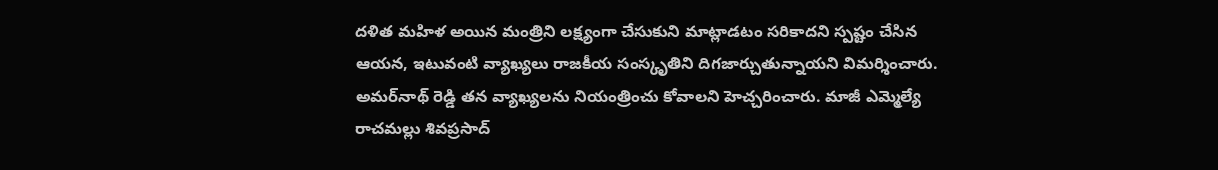దళిత మహిళ అయిన మంత్రిని లక్ష్యంగా చేసుకుని మాట్లాడటం సరికాదని స్పష్టం చేసిన ఆయన, ఇటువంటి వ్యాఖ్యలు రాజకీయ సంస్కృతిని దిగజార్చుతున్నాయని విమర్శించారు. అమర్‌నాథ్ రెడ్డి తన వ్యాఖ్యలను నియంత్రించు కోవాలని హెచ్చరించారు. మాజీ ఎమ్మెల్యే రాచమల్లు శివప్రసాద్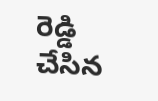రెడ్డి చేసిన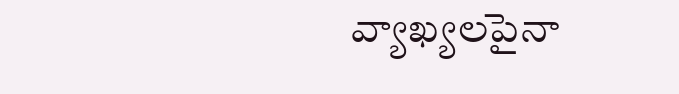వ్యాఖ్యలపైనా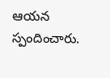ఆయన స్పందించారు.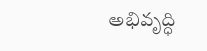అభివృద్ధి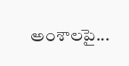అంశాలపై...